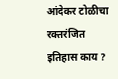आंदेकर टोळीचा रक्तरंजित इतिहास काय ?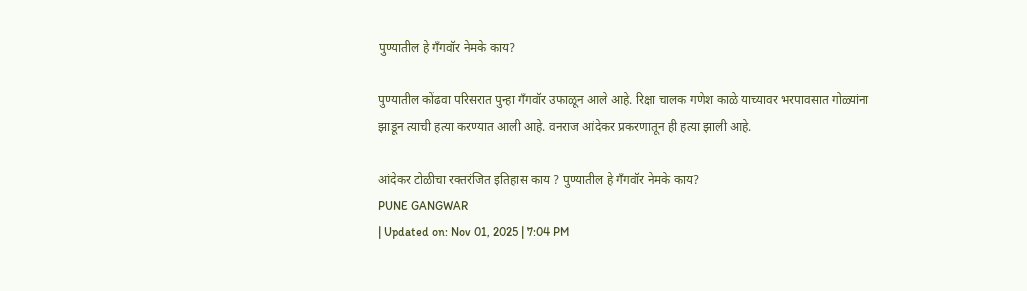पुण्यातील हे गँगवॉर नेमके काय?

पुण्यातील कोंढवा परिसरात पुन्हा गँगवॉर उफाळून आले आहे. रिक्षा चालक गणेश काळे याच्यावर भरपावसात गोळ्यांना झाडून त्याची हत्या करण्यात आली आहे. वनराज आंदेकर प्रकरणातून ही हत्या झाली आहे.

आंदेकर टोळीचा रक्तरंजित इतिहास काय ? पुण्यातील हे गँगवॉर नेमके काय?
PUNE GANGWAR
| Updated on: Nov 01, 2025 | 7:04 PM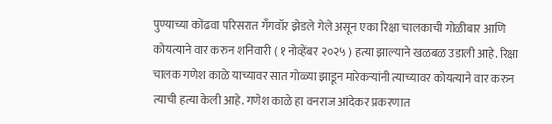पुण्याच्या कोंढवा परिसरात गँगवॉर झेडले गेले असून एका रिक्षा चालकाची गोळीबार आणि कोयत्याने वार करुन शनिवारी ( १ नोव्हेंबर २०२५ ) हत्या झाल्याने खळबळ उडाली आहे. रिक्षा चालक गणेश काळे याच्यावर सात गोळ्या झाडून मारेकऱ्यांनी त्याच्यावर कोयत्याने वार करुन त्याची हत्या केली आहे. गणेश काळे हा वनराज आंदेकर प्रकरणात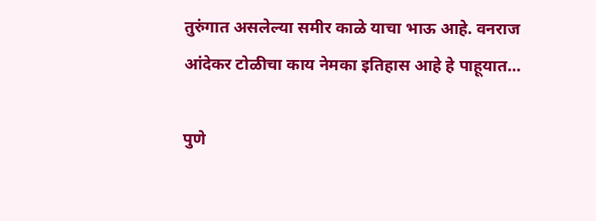तुरुंगात असलेल्या समीर काळे याचा भाऊ आहे. वनराज आंदेकर टोळीचा काय नेमका इतिहास आहे हे पाहूयात…

पुणे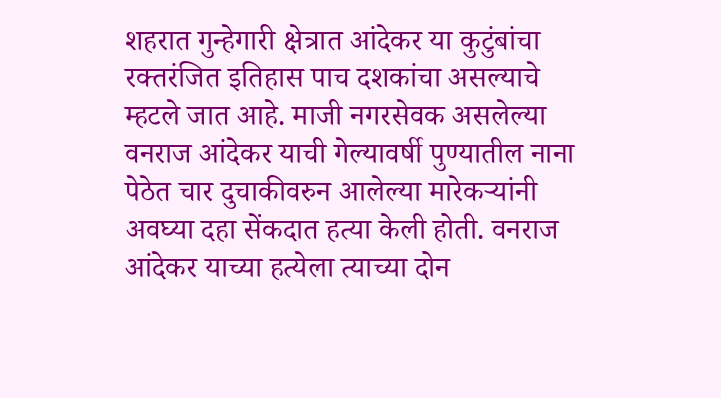शहरात गुन्हेगारी क्षेत्रात आंदेकर या कुटुंबांचा रक्तरंजित इतिहास पाच दशकांचा असल्याचे म्हटले जात आहे. माजी नगरसेवक असलेल्या वनराज आंदेकर याची गेल्यावर्षी पुण्यातील नाना पेठेत चार दुचाकीवरुन आलेल्या मारेकऱ्यांनी अवघ्या दहा सेंकदात हत्या केली होती. वनराज आंदेकर याच्या हत्येला त्याच्या दोन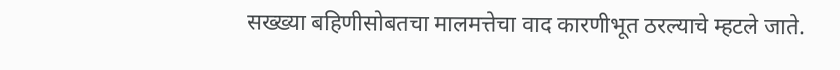सख्ख्या बहिणीसोबतचा मालमत्तेचा वाद कारणीभूत ठरल्याचे म्हटले जाते.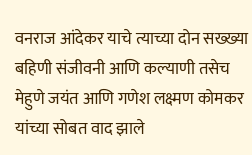वनराज आंदेकर याचे त्याच्या दोन सख्ख्या बहिणी संजीवनी आणि कल्याणी तसेच मेहुणे जयंत आणि गणेश लक्ष्मण कोमकर यांच्या सोबत वाद झाले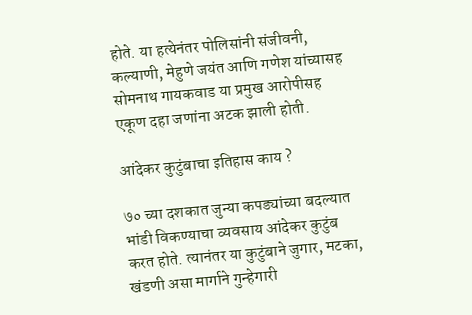होते. या हत्येनंतर पोलिसांनी संजीवनी, कल्याणी, मेहुणे जयंत आणि गणेश यांच्यासह सोमनाथ गायकवाड या प्रमुख आरोपीसह एकूण दहा जणांना अटक झाली होती.

आंदेकर कुटुंबाचा इतिहास काय ?

७० च्या दशकात जुन्या कपड्यांच्या बदल्यात भांडी विकण्याचा व्यवसाय आंदेकर कुटुंब करत होते. त्यानंतर या कुटुंबाने जुगार, मटका, खंडणी असा मार्गाने गुन्हेगारी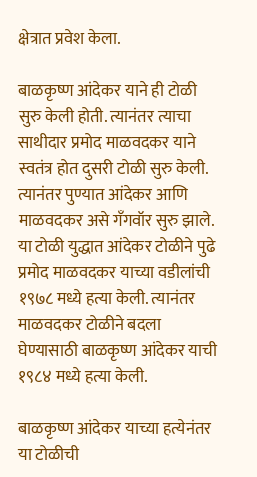क्षेत्रात प्रवेश केला.

बाळकृष्ण आंदेकर याने ही टोळी सुरु केली होती. त्यानंतर त्याचा साथीदार प्रमोद माळवदकर याने स्वतंत्र होत दुसरी टोळी सुरु केली. त्यानंतर पुण्यात आंदेकर आणि माळवदकर असे गँगवॉर सुरु झाले. या टोळी युद्धात आंदेकर टोळीने पुढे प्रमोद माळवदकर याच्या वडीलांची १९७८ मध्ये हत्या केली. त्यानंतर माळवदकर टोळीने बदला घेण्यासाठी बाळकृष्ण आंदेकर याची १९८४ मध्ये हत्या केली.

बाळकृष्ण आंदेकर याच्या हत्येनंतर या टोळीची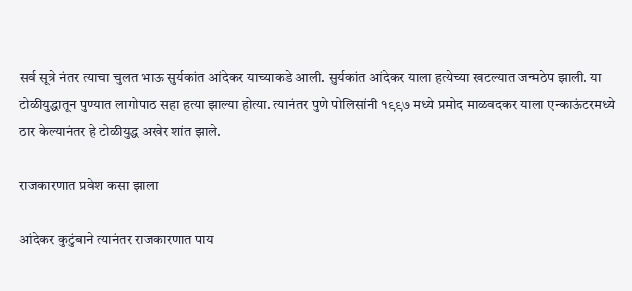सर्व सूत्रे नंतर त्याचा चुलत भाऊ सुर्यकांत आंदेकर याच्याकडे आली. सुर्यकांत आंदेकर याला हत्येच्या खटल्यात जन्मठेप झाली. या टोळीयुद्धातून पुण्यात लागोपाठ सहा हत्या झाल्या होत्या. त्यानंतर पुणे पोलिसांनी १९९७ मध्ये प्रमोद माळवदकर याला एन्काऊंटरमध्ये ठार केल्यानंतर हे टोळीयुद्ध अखेर शांत झाले.

राजकारणात प्रवेश कसा झाला

आंदेकर कुटुंबाने त्यानंतर राजकारणात पाय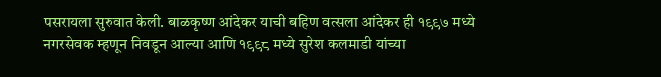पसरायला सुरुवात केली. बाळकृष्ण आंदेकर याची बहिण वत्सला आंदेकर ही १९९७ मध्ये नगरसेवक म्हणून निवडून आल्या आणि १९९८ मध्ये सुरेश कलमाडी यांच्या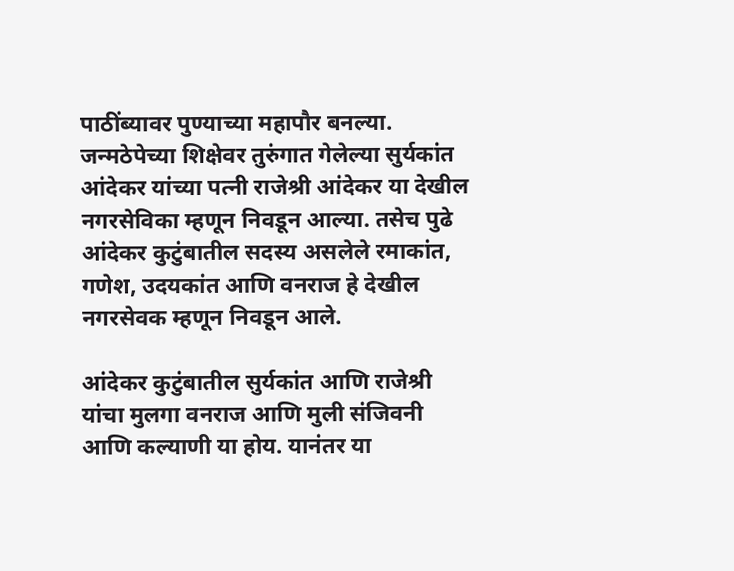पाठींब्यावर पुण्याच्या महापौर बनल्या. जन्मठेपेच्या शिक्षेवर तुरुंगात गेलेल्या सुर्यकांत आंदेकर यांच्या पत्नी राजेश्री आंदेकर या देखील नगरसेविका म्हणून निवडून आल्या. तसेच पुढे आंदेकर कुटुंबातील सदस्य असलेले रमाकांत, गणेश, उदयकांत आणि वनराज हे देखील नगरसेवक म्हणून निवडून आले.

आंदेकर कुटुंबातील सुर्यकांत आणि राजेश्री यांचा मुलगा वनराज आणि मुली संजिवनी आणि कल्याणी या होय. यानंतर या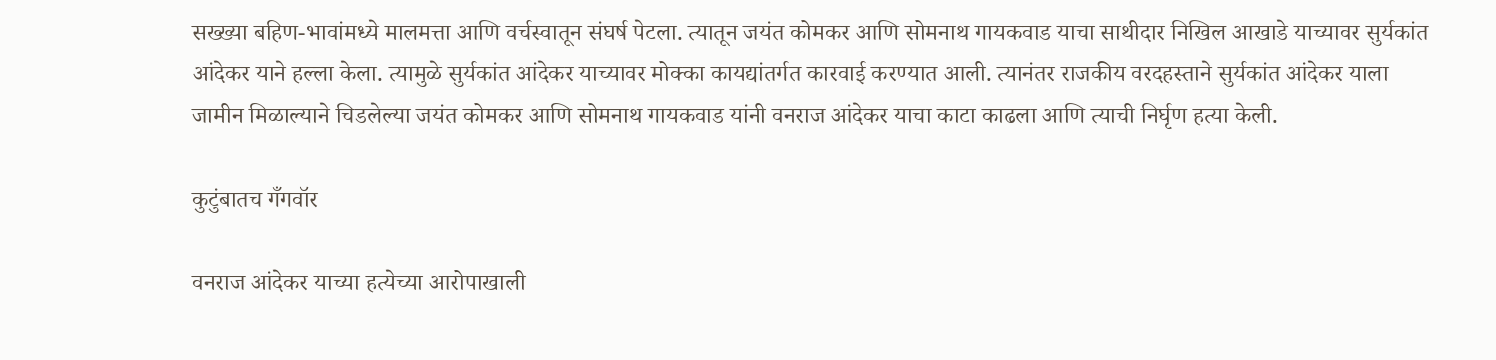सख्ख्या बहिण-भावांमध्ये मालमत्ता आणि वर्चस्वातून संघर्ष पेटला. त्यातून जयंत कोमकर आणि सोमनाथ गायकवाड याचा साथीदार निखिल आखाडे याच्यावर सुर्यकांत आंदेकर याने हल्ला केला. त्यामुळे सुर्यकांत आंदेकर याच्यावर मोक्का कायद्यांतर्गत कारवाई करण्यात आली. त्यानंतर राजकीय वरदहस्ताने सुर्यकांत आंदेकर याला जामीन मिळाल्याने चिडलेल्या जयंत कोमकर आणि सोमनाथ गायकवाड यांनी वनराज आंदेकर याचा काटा काढला आणि त्याची निर्घृण हत्या केली.

कुटुंबातच गँगवॉर

वनराज आंदेकर याच्या हत्येच्या आरोपाखाली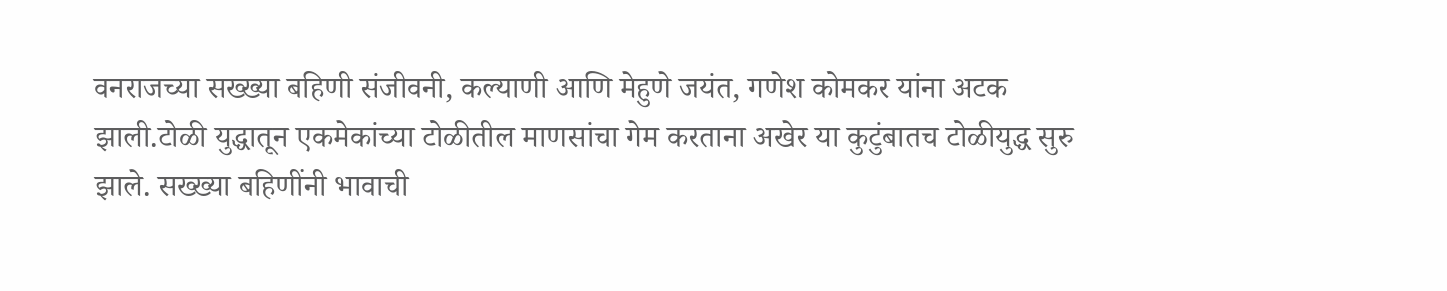वनराजच्या सख्ख्या बहिणी संजीवनी, कल्याणी आणि मेहुणे जयंत, गणेश कोमकर यांना अटक झाली.टोळी युद्धातून एकमेकांच्या टोळीतील माणसांचा गेम करताना अखेर या कुटुंबातच टोळीयुद्ध सुरु झाले. सख्ख्या बहिणींनी भावाची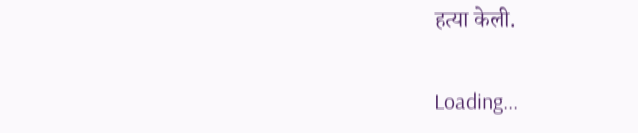हत्या केली.

Loading...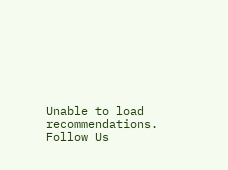Unable to load recommendations.
Follow Us